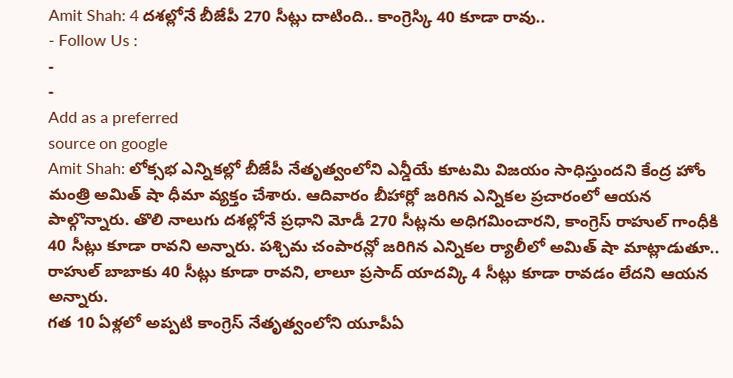Amit Shah: 4 దశల్లోనే బీజేపీ 270 సీట్లు దాటింది.. కాంగ్రెస్కి 40 కూడా రావు..
- Follow Us :
-
-
Add as a preferred
source on google
Amit Shah: లోక్సభ ఎన్నికల్లో బీజేపీ నేతృత్వంలోని ఎన్డీయే కూటమి విజయం సాధిస్తుందని కేంద్ర హోం మంత్రి అమిత్ షా ధీమా వ్యక్తం చేశారు. ఆదివారం బీహార్లో జరిగిన ఎన్నికల ప్రచారంలో ఆయన పాల్గొన్నారు. తొలి నాలుగు దశల్లోనే ప్రధాని మోడీ 270 సీట్లను అధిగమించారని, కాంగ్రెస్ రాహుల్ గాంధీకి 40 సీట్లు కూడా రావని అన్నారు. పశ్చిమ చంపారన్లో జరిగిన ఎన్నికల ర్యాలీలో అమిత్ షా మాట్లాడుతూ.. రాహుల్ బాబాకు 40 సీట్లు కూడా రావని, లాలూ ప్రసాద్ యాదవ్కి 4 సీట్లు కూడా రావడం లేదని ఆయన అన్నారు.
గత 10 ఏళ్లలో అప్పటి కాంగ్రెస్ నేతృత్వంలోని యూపీఏ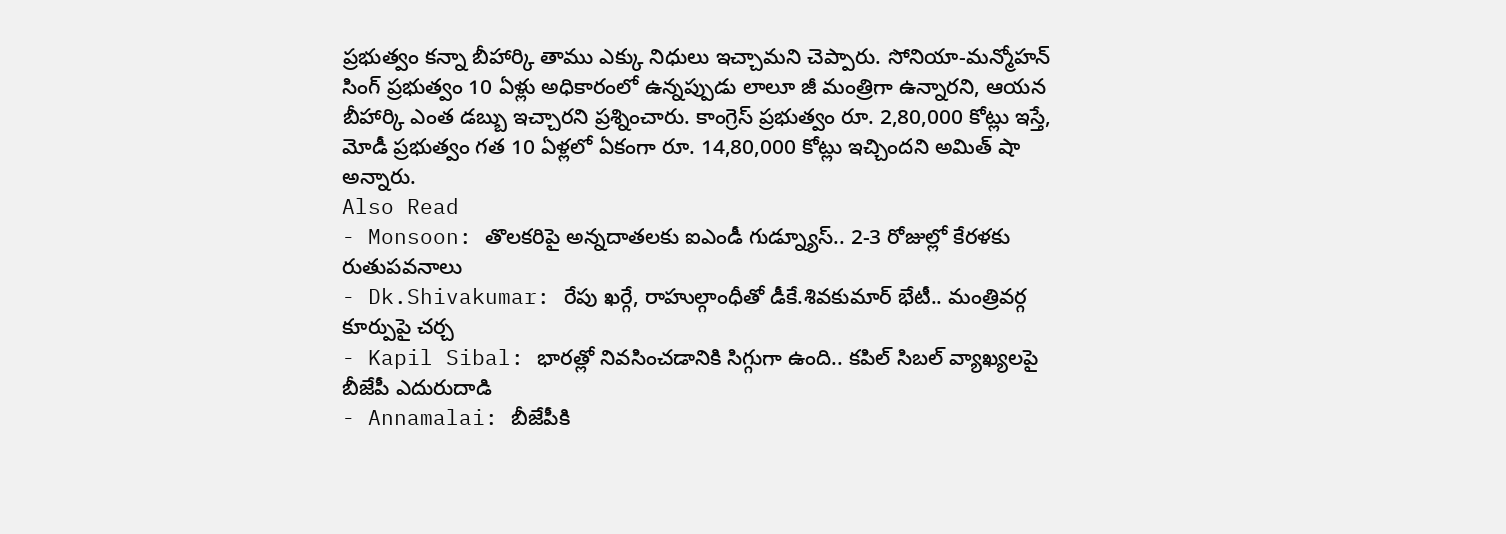ప్రభుత్వం కన్నా బీహార్కి తాము ఎక్కు నిధులు ఇచ్చామని చెప్పారు. సోనియా-మన్మోహన్ సింగ్ ప్రభుత్వం 10 ఏళ్లు అధికారంలో ఉన్నప్పుడు లాలూ జీ మంత్రిగా ఉన్నారని, ఆయన బీహార్కి ఎంత డబ్బు ఇచ్చారని ప్రశ్నించారు. కాంగ్రెస్ ప్రభుత్వం రూ. 2,80,000 కోట్లు ఇస్తే, మోడీ ప్రభుత్వం గత 10 ఏళ్లలో ఏకంగా రూ. 14,80,000 కోట్లు ఇచ్చిందని అమిత్ షా అన్నారు.
Also Read
- Monsoon: తొలకరిపై అన్నదాతలకు ఐఎండీ గుడ్న్యూస్.. 2-3 రోజుల్లో కేరళకు రుతుపవనాలు
- Dk.Shivakumar: రేపు ఖర్గే, రాహుల్గాంధీతో డీకే.శివకుమార్ భేటీ.. మంత్రివర్గ కూర్పుపై చర్చ
- Kapil Sibal: భారత్లో నివసించడానికి సిగ్గుగా ఉంది.. కపిల్ సిబల్ వ్యాఖ్యలపై బీజేపీ ఎదురుదాడి
- Annamalai: బీజేపీకి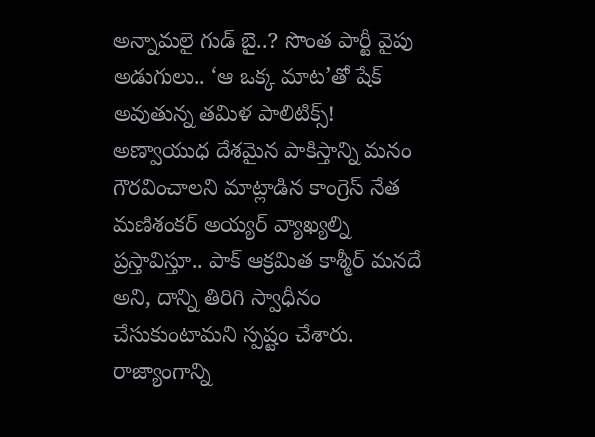అన్నామలై గుడ్ బై..? సొంత పార్టీ వైపు అడుగులు.. ‘ఆ ఒక్క మాట’తో షేక్ అవుతున్న తమిళ పాలిటిక్స్!
అణ్వాయుధ దేశమైన పాకిస్తాన్ని మనం గౌరవించాలని మాట్లాడిన కాంగ్రెస్ నేత మణిశంకర్ అయ్యర్ వ్యాఖ్యల్ని ప్రస్తావిస్తూ.. పాక్ ఆక్రమిత కాశ్మీర్ మనదే అని, దాన్ని తిరిగి స్వాధీనం చేసుకుంటామని స్పష్టం చేశారు. రాజ్యాంగాన్ని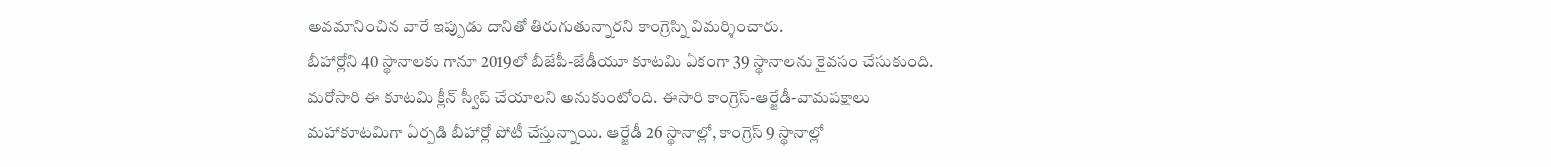అవమానించిన వారే ఇప్పుడు దానితో తిరుగుతున్నారని కాంగ్రెస్ని విమర్శించారు.
బీహార్లోని 40 స్థానాలకు గానూ 2019లో బీజేపీ-జేడీయూ కూటమి ఏకంగా 39 స్థానాలను కైవసం చేసుకుంది. మరోసారి ఈ కూటమి క్లీన్ స్వీప్ చేయాలని అనుకుంటోంది. ఈసారి కాంగ్రెస్-ఆర్జేడీ-వామపక్షాలు మహాకూటమిగా ఏర్పడి బీహార్లో పోటీ చేస్తున్నాయి. ఆర్జేడీ 26 స్థానాల్లో, కాంగ్రెస్ 9 స్థానాల్లో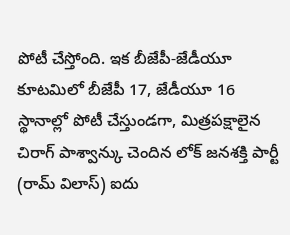పోటీ చేస్తోంది. ఇక బీజేపీ-జేడీయూ కూటమిలో బీజేపీ 17, జేడీయూ 16 స్థానాల్లో పోటీ చేస్తుండగా, మిత్రపక్షాలైన చిరాగ్ పాశ్వాన్కు చెందిన లోక్ జనశక్తి పార్టీ (రామ్ విలాస్) ఐదు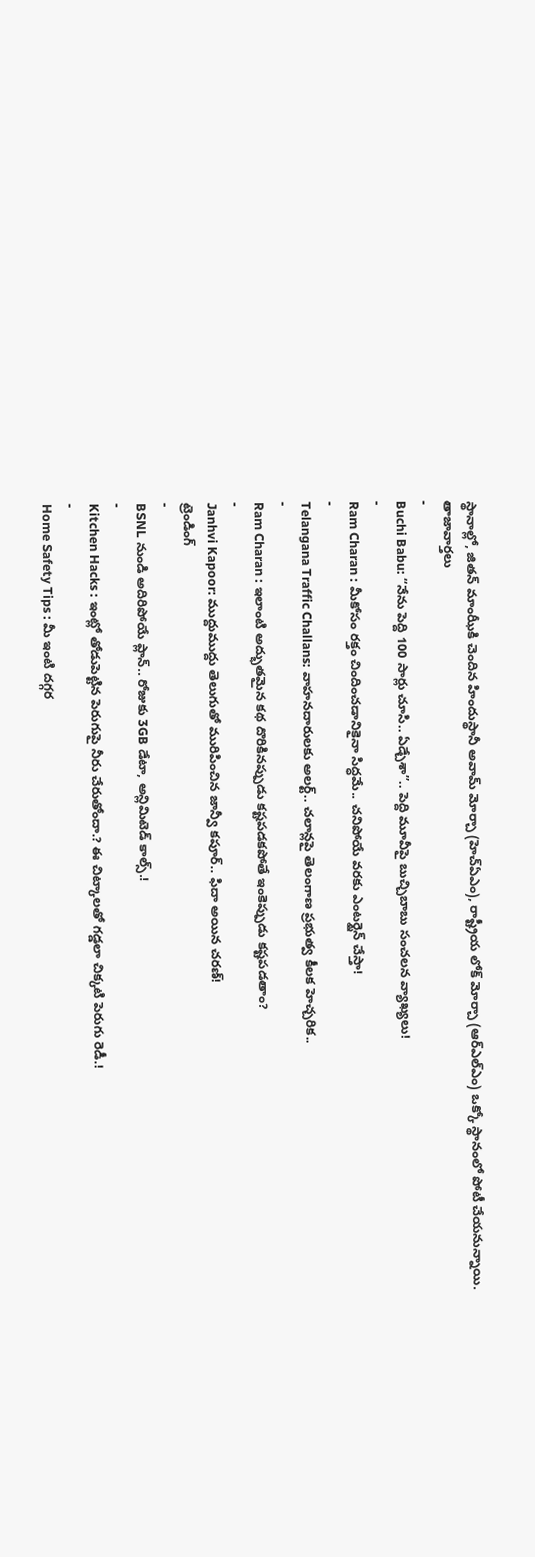స్థానాల్లో, జితన్ మాంఝీకి చెందిన హిందుస్థానీ అవామ్ మోర్చా (హెచ్ఏఎం), రాష్ట్రీయ లోక్ మోర్చా (ఆర్ఎల్ఎం) ఒక్కో స్థానంలో పోటీ చేయనున్నాయి.
తాజావార్తలు
-
Buchi Babu: “నేను పెద్ది 100 సార్లు చూసి.. ఏడ్చేశా”.. పెద్ది మూవీపై బుచ్చిబాబు సంచలన వ్యాఖ్యలు!
-
Ram Charan : మీకోసం రక్తం చిందించడానికైనా సిద్ధమే.. చనిపోయే వరకు ఎంటర్టైన్ చేస్తా!
-
Telangana Traffic Challans: వాహనదారులకు అలర్ట్.. చలాన్లపై తెలంగాణ ప్రభుత్వ కీలక హెచ్చరిక..
-
Ram Charan : ఇలాంటి అద్భుతమైన కథ దొరికినప్పుడు కష్టపడకపోతే ఇంకెప్పుడు కష్టపడతాం?
-
Janhvi Kapoor: ముద్దుముద్దు తెలుగుతో మురిపించిన జాన్వీ కపూర్.. ఫిదా అయిన చరణ్!
ట్రెండింగ్
-
BSNL నుండి అదిరిపోయే ప్లాన్.. రోజుకు 3GB డేటా, అన్లిమిటెడ్ కాల్స్.!
-
Kitchen Hacks : ఇంట్లో తోడుపెట్టిన పెరుగుపై నీరు చేరుతోందా.? ఈ చిట్కాలతో గడ్డలా చిక్కటి పెరుగు రెడీ.!
-
Home Safety Tips : మీ ఇంటి దగ్గర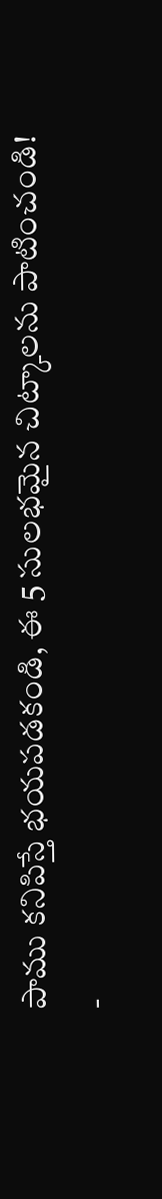పాము కనిపిస్తే భయపడకండి, ఈ 5 సులభమైన చిట్కాలను పాటించండి!
-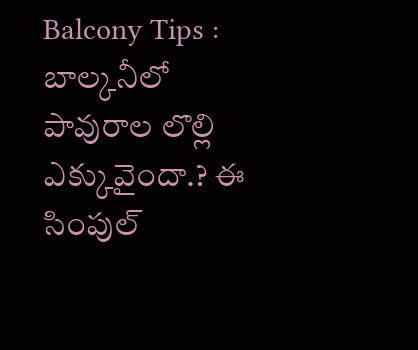Balcony Tips : బాల్కనీలో పావురాల లొల్లి ఎక్కువైందా.? ఈ సింపుల్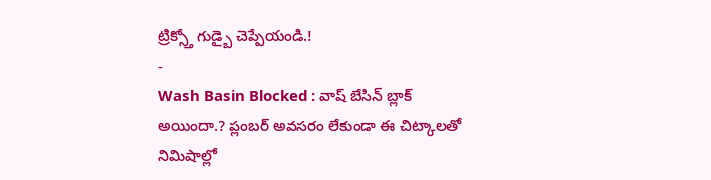ట్రిక్స్తో గుడ్బై చెప్పేయండి.!
-
Wash Basin Blocked : వాష్ బేసిన్ బ్లాక్ అయిందా.? ప్లంబర్ అవసరం లేకుండా ఈ చిట్కాలతో నిమిషాల్లో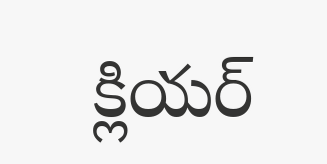క్లియర్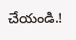చేయండి.!